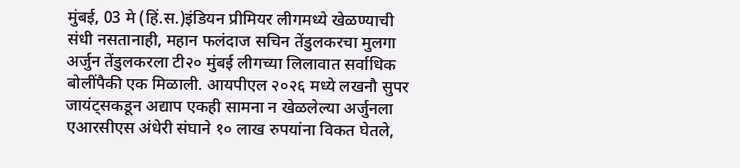मुंबई, 03 मे (हिं.स.)इंडियन प्रीमियर लीगमध्ये खेळण्याची संधी नसतानाही, महान फलंदाज सचिन तेंडुलकरचा मुलगा अर्जुन तेंडुलकरला टी२० मुंबई लीगच्या लिलावात सर्वाधिक बोलींपैकी एक मिळाली. आयपीएल २०२६ मध्ये लखनौ सुपर जायंट्सकडून अद्याप एकही सामना न खेळलेल्या अर्जुनला एआरसीएस अंधेरी संघाने १० लाख रुपयांना विकत घेतले,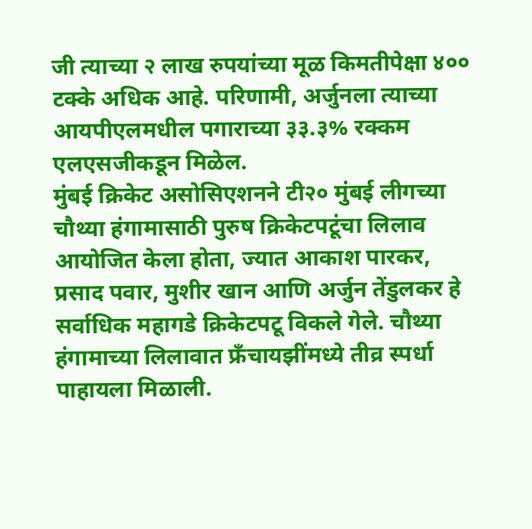जी त्याच्या २ लाख रुपयांच्या मूळ किमतीपेक्षा ४०० टक्के अधिक आहे. परिणामी, अर्जुनला त्याच्या आयपीएलमधील पगाराच्या ३३.३% रक्कम एलएसजीकडून मिळेल.
मुंबई क्रिकेट असोसिएशनने टी२० मुंबई लीगच्या चौथ्या हंगामासाठी पुरुष क्रिकेटपटूंचा लिलाव आयोजित केला होता, ज्यात आकाश पारकर, प्रसाद पवार, मुशीर खान आणि अर्जुन तेंडुलकर हे सर्वाधिक महागडे क्रिकेटपटू विकले गेले. चौथ्या हंगामाच्या लिलावात फ्रँचायझींमध्ये तीव्र स्पर्धा पाहायला मिळाली.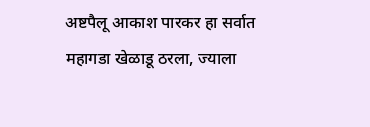अष्टपैलू आकाश पारकर हा सर्वात महागडा खेळाडू ठरला, ज्याला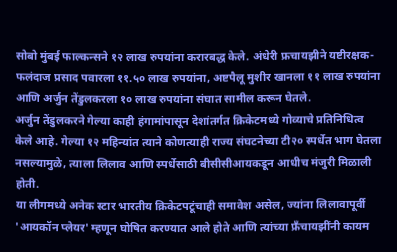सोबो मुंबई फाल्कन्सने १२ लाख रुपयांना करारबद्ध केले. अंधेरी फ्रचायझीने यष्टीरक्षक-फलंदाज प्रसाद पवारला ११.५० लाख रुपयांना, अष्टपैलू मुशीर खानला ११ लाख रुपयांना आणि अर्जुन तेंडुलकरला १० लाख रुपयांना संघात सामील करून घेतले.
अर्जुन तेंडुलकरने गेल्या काही हंगामांपासून देशांतर्गत क्रिकेटमध्ये गोव्याचे प्रतिनिधित्व केले आहे. गेल्या १२ महिन्यांत त्याने कोणत्याही राज्य संघटनेच्या टी२० स्पर्धेत भाग घेतला नसल्यामुळे, त्याला लिलाव आणि स्पर्धेसाठी बीसीसीआयकडून आधीच मंजुरी मिळाली होती.
या लीगमध्ये अनेक स्टार भारतीय क्रिकेटपटूंचाही समावेश असेल, ज्यांना लिलावापूर्वी 'आयकॉन प्लेयर' म्हणून घोषित करण्यात आले होते आणि त्यांच्या फ्रँचायझींनी कायम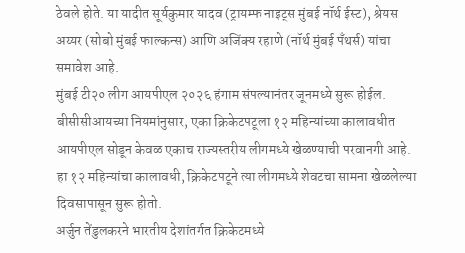ठेवले होते. या यादीत सूर्यकुमार यादव (ट्रायम्फ नाइट्स मुंबई नॉर्थ ईस्ट), श्रेयस अय्यर (सोबो मुंबई फाल्कन्स) आणि अजिंक्य रहाणे (नॉर्थ मुंबई पँथर्स) यांचा समावेश आहे.
मुंबई टी२० लीग आयपीएल २०२६ हंगाम संपल्यानंतर जूनमध्ये सुरू होईल. बीसीसीआयच्या नियमांनुसार, एका क्रिकेटपटूला १२ महिन्यांच्या कालावधीत आयपीएल सोडून केवळ एकाच राज्यस्तरीय लीगमध्ये खेळण्याची परवानगी आहे. हा १२ महिन्यांचा कालावधी, क्रिकेटपटूने त्या लीगमध्ये शेवटचा सामना खेळलेल्या दिवसापासून सुरू होतो.
अर्जुन तेंडुलकरने भारतीय देशांतर्गत क्रिकेटमध्ये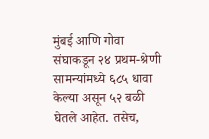मुंबई आणि गोवा संघाकडून २४ प्रथम-श्रेणी सामन्यांमध्ये ६८५ धावा केल्या असून ५२ बळी घेतले आहेत. तसेच,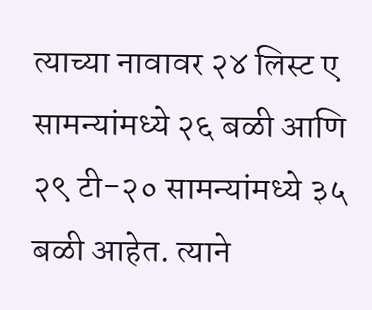त्याच्या नावावर २४ लिस्ट ए सामन्यांमध्ये २६ बळी आणि २९ टी-२० सामन्यांमध्ये ३५ बळी आहेत. त्याने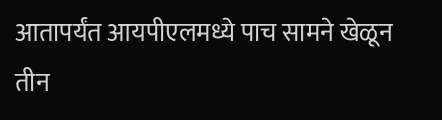आतापर्यंत आयपीएलमध्ये पाच सामने खेळून तीन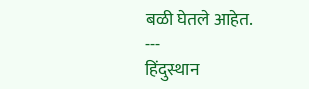बळी घेतले आहेत.
---
हिंदुस्थान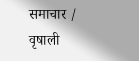समाचार / वृषाली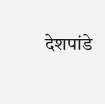देशपांडे